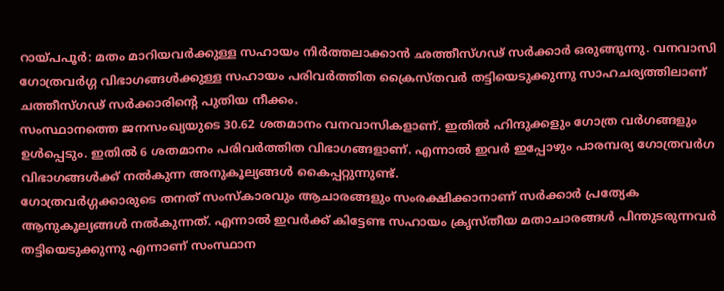റായ്പപൂർ: മതം മാറിയവർക്കുള്ള സഹായം നിർത്തലാക്കാൻ ഛത്തീസ്ഗഢ് സർക്കാർ ഒരുങ്ങുന്നു. വനവാസി ഗോത്രവർഗ്ഗ വിഭാഗങ്ങൾക്കുള്ള സഹായം പരിവർത്തിത ക്രൈസ്തവർ തട്ടിയെടുക്കുന്നു സാഹചര്യത്തിലാണ് ചത്തീസ്ഗഢ് സർക്കാരിന്റെ പുതിയ നീക്കം.
സംസ്ഥാനത്തെ ജനസംഖ്യയുടെ 30.62 ശതമാനം വനവാസികളാണ്. ഇതിൽ ഹിന്ദുക്കളും ഗോത്ര വർഗങ്ങളും ഉൾപ്പെടും. ഇതിൽ 6 ശതമാനം പരിവർത്തിത വിഭാഗങ്ങളാണ്. എന്നാൽ ഇവർ ഇപ്പോഴും പാരമ്പര്യ ഗോത്രവർഗ വിഭാഗങ്ങൾക്ക് നൽകുന്ന അനുകൂല്യങ്ങൾ കൈപ്പറ്റുന്നുണ്ട്.
ഗോത്രവർഗ്ഗക്കാരുടെ തനത് സംസ്കാരവും ആചാരങ്ങളും സംരക്ഷിക്കാനാണ് സർക്കാർ പ്രത്യേക ആനുകൂല്യങ്ങൾ നൽകുന്നത്. എന്നാൽ ഇവർക്ക് കിട്ടേണ്ട സഹായം ക്രൃസ്തീയ മതാചാരങ്ങൾ പിന്തുടരുന്നവർ തട്ടിയെടുക്കുന്നു എന്നാണ് സംസ്ഥാന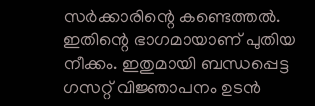സർക്കാരിന്റെ കണ്ടെത്തൽ. ഇതിന്റെ ഭാഗമായാണ് പുതിയ നീക്കം. ഇതുമായി ബന്ധപ്പെട്ട ഗസറ്റ് വിജ്ഞാപനം ഉടൻ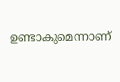ഉണ്ടാകുമെന്നാണ്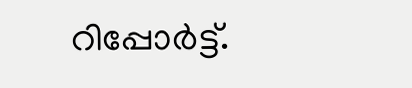റിപ്പോർട്ട്.